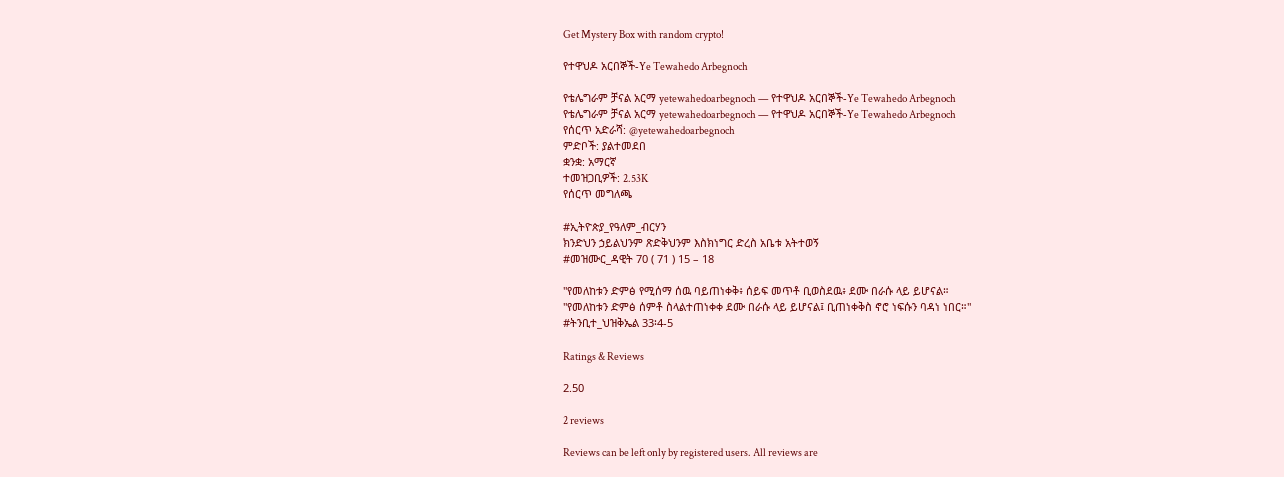Get Mystery Box with random crypto!

የተዋህዶ አርበኞች-Ye Tewahedo Arbegnoch

የቴሌግራም ቻናል አርማ yetewahedoarbegnoch — የተዋህዶ አርበኞች-Ye Tewahedo Arbegnoch
የቴሌግራም ቻናል አርማ yetewahedoarbegnoch — የተዋህዶ አርበኞች-Ye Tewahedo Arbegnoch
የሰርጥ አድራሻ: @yetewahedoarbegnoch
ምድቦች: ያልተመደበ
ቋንቋ: አማርኛ
ተመዝጋቢዎች: 2.53K
የሰርጥ መግለጫ

#ኢትዮጵያ_የዓለም_ብርሃን
ክንድህን ኃይልህንም ጽድቅህንም እስክነግር ድረስ አቤቱ አትተወኝ
#መዝሙር_ዳዊት 70 ( 71 ) 15 – 18

"የመለከቱን ድምፅ የሚሰማ ሰዉ ባይጠነቀቅ፥ ሰይፍ መጥቶ ቢወስደዉ፥ ደሙ በራሱ ላይ ይሆናል።
"የመለከቱን ድምፅ ሰምቶ ስላልተጠነቀቀ ደሙ በራሱ ላይ ይሆናል፤ ቢጠነቀቅስ ኖሮ ነፍሱን ባዳነ ነበር።"
#ትንቢተ_ህዝቅኤል 33፡4-5

Ratings & Reviews

2.50

2 reviews

Reviews can be left only by registered users. All reviews are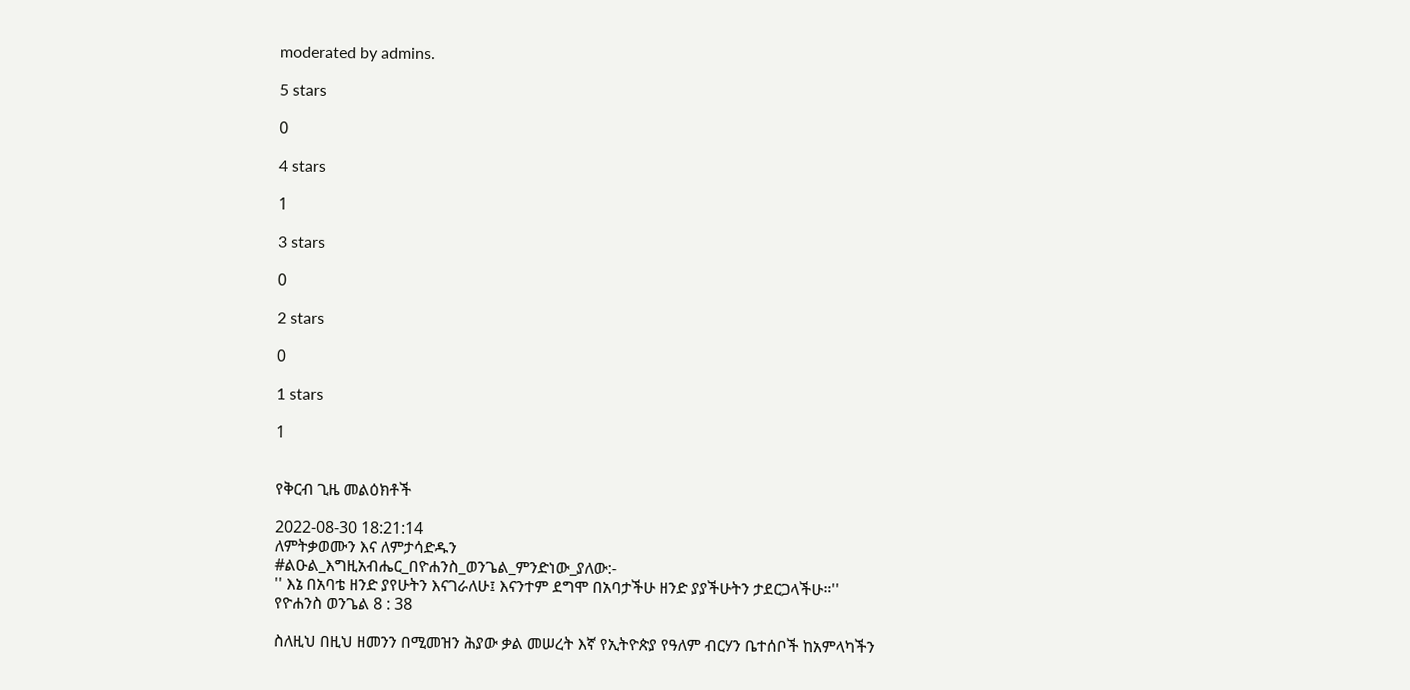moderated by admins.

5 stars

0

4 stars

1

3 stars

0

2 stars

0

1 stars

1


የቅርብ ጊዜ መልዕክቶች

2022-08-30 18:21:14
ለምትቃወሙን እና ለምታሳድዱን
#ልዑል_እግዚአብሔር_በዮሐንስ_ወንጌል_ምንድነው_ያለው:-
'' እኔ በአባቴ ዘንድ ያየሁትን እናገራለሁ፤ እናንተም ደግሞ በአባታችሁ ዘንድ ያያችሁትን ታደርጋላችሁ።''
የዮሐንስ ወንጌል 8 : 38

ስለዚህ በዚህ ዘመንን በሚመዝን ሕያው ቃል መሠረት እኛ የኢትዮጵያ የዓለም ብርሃን ቤተሰቦች ከአምላካችን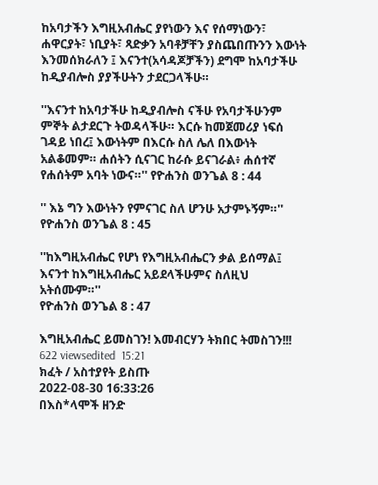ከአባታችን እግዚአብሔር ያየነውን እና የሰማነውን፣ ሐዋርያት፣ ነቢያት፣ ጻድቃን አባቶቻቸን ያስጨበጡንን እውነት እንመሰክራለን ፤ እናንተ(አሳዳጆቻችን) ደግሞ ከአባታችሁ ከዲያብሎስ ያያችሁትን ታደርጋላችሁ።

''እናንተ ከአባታችሁ ከዲያብሎስ ናችሁ የአባታችሁንም ምኞት ልታደርጉ ትወዳላችሁ። እርሱ ከመጀመሪያ ነፍሰ ገዳይ ነበረ፤ እውነትም በእርሱ ስለ ሌለ በእውነት አልቆመም። ሐሰትን ሲናገር ከራሱ ይናገራል፥ ሐሰተኛ የሐሰትም አባት ነውና።'' የዮሐንስ ወንጌል 8 : 44

'' እኔ ግን እውነትን የምናገር ስለ ሆንሁ አታምኑኝም።''
የዮሐንስ ወንጌል 8 : 45

''ከእግዚአብሔር የሆነ የእግዚአብሔርን ቃል ይሰማል፤ እናንተ ከእግዚአብሔር አይደላችሁምና ስለዚህ አትሰሙም።''
የዮሐንስ ወንጌል 8 : 47

እግዚአብሔር ይመስገን! እመብርሃን ትክበር ትመስገን!!!
622 viewsedited  15:21
ክፈት / አስተያየት ይስጡ
2022-08-30 16:33:26
በእስ*ላሞች ዘንድ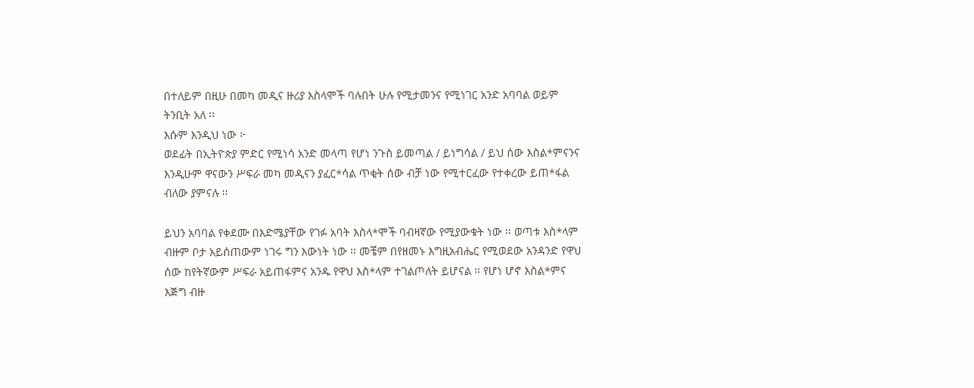በተለይም በዚሁ በመካ መዲና ዙሪያ እስላሞች ባሉበት ሁሉ የሚታመንና የሚነገር አንድ አባባል ወይም ትንቢት አለ ፡፡
እሱም እንዲህ ነው ፦
ወደፊት በኢትዮጵያ ምድር የሚነሳ አንድ መላጣ የሆነ ንጉስ ይመጣል / ይነግሳል / ይህ ሰው እስል*ምናንና እንዲሁም ዋናውን ሥፍራ መካ መዲናን ያፈር*ሳል ጥቂት ሰው ብቻ ነው የሚተርፈው የተቀረው ይጠ*ፋል ብለው ያምናሉ ፡፡

ይህን አባባል የቀደሙ በእድሜያቸው የገፉ አባት እስላ*ሞች ባብዛኛው የሚያውቁት ነው ፡፡ ወጣቱ እስ*ላም ብዙም ቦታ አይሰጠውም ነገሩ ግን እውነት ነው ፡፡ መቼም በየዘመኑ እግዚአብሔር የሚወደው አንዳንድ የዋህ ሰው ከየትኛውም ሥፍራ አይጠፋምና አንዱ የዋህ እስ*ላም ተገልጦለት ይሆናል ፡፡ የሆነ ሆኖ እስል*ምና እጅግ ብዙ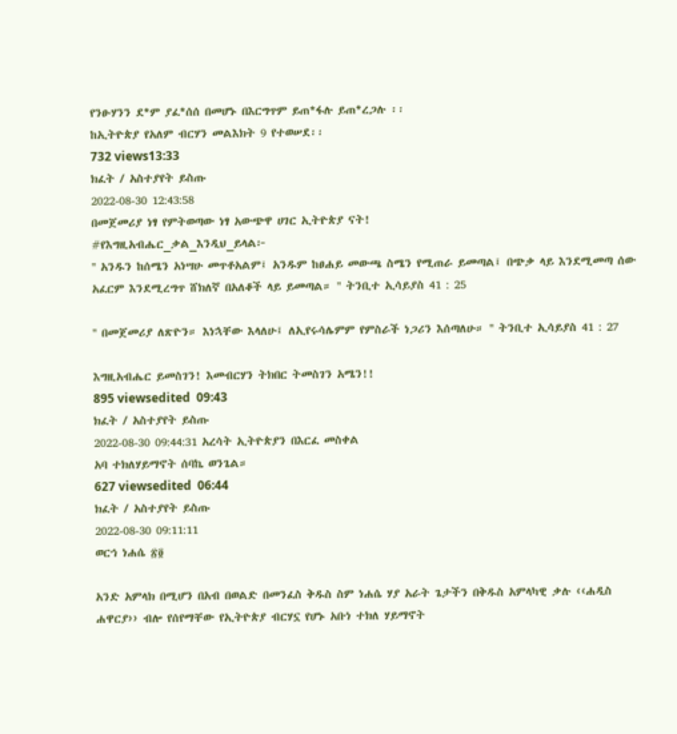የንፁሃንን ደ*ም ያፈ*ሰሰ በመሆኑ በእርግጥም ይጠ*ፋሉ ይጠ*ረጋሉ ፡፡
ከኢትዮጵያ የአለም ብርሃን መልእክት 9 የተወሠደ፡፡
732 views13:33
ክፈት / አስተያየት ይስጡ
2022-08-30 12:43:58
በመጀመሪያ ነፃ የምትወጣው ነፃ አውጭዋ ሀገር ኢትዮጵያ ናት!
#የእግዚአብሔር_ቃል_እንዲህ_ይላል፦
'' አንዱን ከሰሜን አነሣሁ መጥቶአልም፤ አንዱም ከፀሐይ መውጫ ስሜን የሚጠራ ይመጣል፤ በጭቃ ላይ እንደሚመጣ ሰው አፈርም እንደሚረግጥ ሸክለኛ በአለቆች ላይ ይመጣል። '' ትንቢተ ኢሳይያስ 41 : 25

'' በመጀመሪያ ለጽዮን። እነኋቸው እላለሁ፤ ለኢየሩሳሌምም የምስራች ነጋሪን እሰጣለሁ። '' ትንቢተ ኢሳይያስ 41 : 27

እግዚአብሔር ይመስገን! እመብርሃን ትክበር ትመስገን አሜን!!
895 viewsedited  09:43
ክፈት / አስተያየት ይስጡ
2022-08-30 09:44:31 አረሳት ኢትዮጵያን በእርፈ መስቀል
አባ ተክለሃይማኖት ሰባኬ ወንጌል።
627 viewsedited  06:44
ክፈት / አስተያየት ይስጡ
2022-08-30 09:11:11
ወርኅ ነሐሴ ፳፬

አንድ አምላክ በሚሆን በአብ በወልድ በመንፈስ ቅዱስ ስም ነሐሴ ሃያ አራት ጌታችን በቅዱስ አምላካዊ ቃሉ ‹‹ሐዲስ ሐዋርያ›› ብሎ የሰየማቸው የኢትዮጵያ ብርሃኗ የሆኑ አቡነ ተክለ ሃይማኖት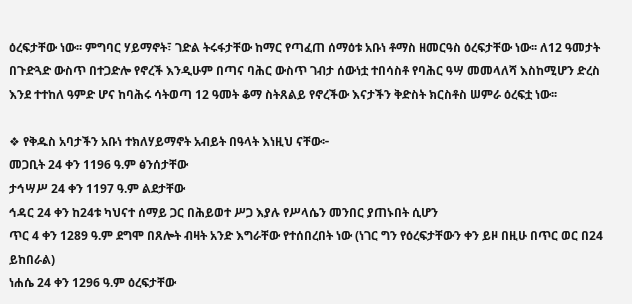ዕረፍታቸው ነው፡፡ ምግባር ሃይማኖት፣ ገድል ትሩፋታቸው ከማር የጣፈጠ ሰማዕቱ አቡነ ቶማስ ዘመርዓስ ዕረፍታቸው ነው፡፡ ለ12 ዓመታት በጉድጓድ ውስጥ በተጋድሎ የኖረች እንዲሁም በጣና ባሕር ውስጥ ገብታ ሰውነቷ ተበሳስቶ የባሕር ዓሣ መመላለሻ እስከሚሆን ድረስ እንደ ተተከለ ዓምድ ሆና ከባሕሩ ሳትወጣ 12 ዓመት ቆማ ስትጸልይ የኖረችው እናታችን ቅድስት ክርስቶስ ሠምራ ዕረፍቷ ነው፡፡

❖ የቅዱስ አባታችን አቡነ ተክለሃይማኖት አብይት በዓላት እነዚህ ናቸው፦
መጋቢት 24 ቀን 1196 ዓ.ም ፅንሰታቸው
ታኅሣሥ 24 ቀን 1197 ዓ.ም ልደታቸው
ኅዳር 24 ቀን ከ24ቱ ካህናተ ሰማይ ጋር በሕይወተ ሥጋ እያሉ የሥላሴን መንበር ያጠኑበት ሲሆን
ጥር 4 ቀን 1289 ዓ.ም ደግሞ በጸሎት ብዛት አንድ እግራቸው የተሰበረበት ነው (ነገር ግን የዕረፍታቸውን ቀን ይዞ በዚሁ በጥር ወር በ24 ይከበራል)
ነሐሴ 24 ቀን 1296 ዓ.ም ዕረፍታቸው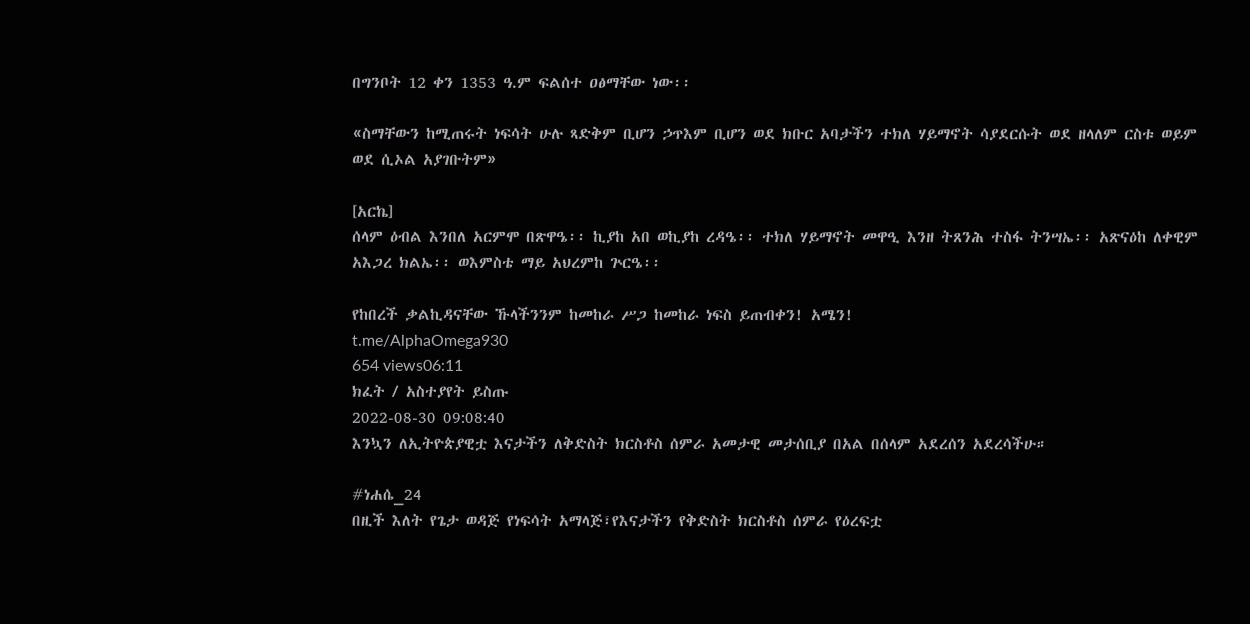በግንቦት 12 ቀን 1353 ዓ.ም ፍልሰተ ዐፅማቸው ነው፡፡

«ስማቸውን ከሚጠሩት ነፍሳት ሁሉ ጻድቅም ቢሆን ኃጥእም ቢሆን ወደ ክቡር አባታችን ተክለ ሃይማኖት ሳያደርሱት ወደ ዘላለም ርስቱ ወይም ወደ ሲኦል አያገቡትም»

[አርኬ]
ሰላም ዕብል እንበለ አርምሞ በጽዋዔ፡፡ ኪያከ አበ ወኪያከ ረዳዔ፡፡ ተክለ ሃይማኖት መዋዒ እንዘ ትጸንሕ ተስፋ ትንሣኤ፡፡ አጽናዕከ ለቀዊም አእጋረ ክልኤ፡፡ ወእምስቴ ማይ አህረምከ ጕርዔ፡፡

የከበረች ቃልኪዳናቸው ኹላችንንም ከመከራ ሥጋ ከመከራ ነፍስ ይጠብቀን! አሜን!
t.me/AlphaOmega930
654 views06:11
ክፈት / አስተያየት ይስጡ
2022-08-30 09:08:40
እንኳን ለኢትዮጵያዊቷ እናታችን ለቅድስት ክርስቶስ ሰምራ አመታዊ መታሰቢያ በአል በሰላም አደረሰን አደረሳችሁ።

#ነሐሴ_24
በዚች እለት የጌታ ወዳጅ የነፍሳት አማላጅ፣የእናታችን የቅድስት ክርስቶስ ሰምራ የዕረፍቷ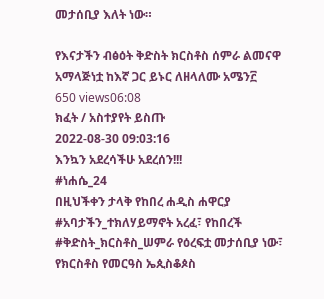መታሰቢያ እለት ነው።

የእናታችን ብፅዕት ቅድስት ክርስቶስ ሰምራ ልመናዋ አማላጅነቷ ከእኛ ጋር ይኑር ለዘላለሙ አሜን፫
650 views06:08
ክፈት / አስተያየት ይስጡ
2022-08-30 09:03:16
እንኳን አደረሳችሁ አደረሰን!!!
#ነሐሴ_24
በዚህችቀን ታላቅ የከበረ ሐዲስ ሐዋርያ #አባታችን_ተክለሃይማኖት አረፈ፣ የከበረች #ቅድስት_ክርስቶስ_ሠምራ የዕረፍቷ መታሰቢያ ነው፣ የክርስቶስ የመርዓስ ኤጲስቆጶስ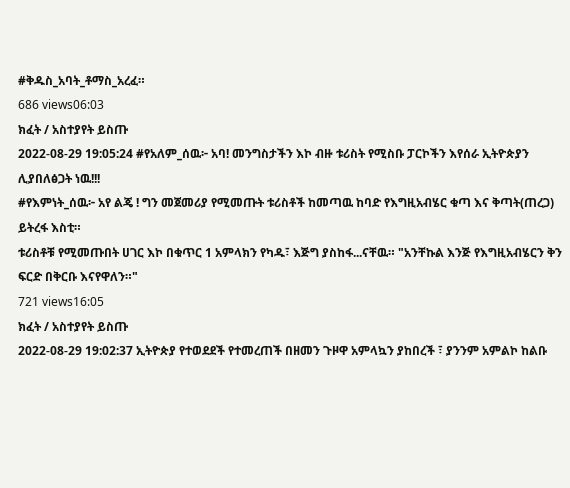#ቅዱስ_አባት_ቶማስ_አረፈ።
686 views06:03
ክፈት / አስተያየት ይስጡ
2022-08-29 19:05:24 #የአለም_ሰዉ፦ አባ! መንግስታችን እኮ ብዙ ቱሪስት የሚስቡ ፓርኮችን እየሰራ ኢትዮጵያን ሊያበለፅጋት ነዉ!!!
#የእምነት_ሰዉ፦ አየ ልጄ ! ግን መጀመሪያ የሚመጡት ቱሪስቶች ከመጣዉ ከባድ የእግዚአብሄር ቁጣ እና ቅጣት(ጠረጋ) ይትረፋ እስቲ።
ቱሪስቶቹ የሚመጡበት ሀገር እኮ በቁጥር 1 አምላክን የካዱ፣ እጅግ ያስከፋ...ናቸዉ። "አንቸኩል እንጅ የእግዚአብሄርን ቅን ፍርድ በቅርቡ እናየዋለን።"
721 views16:05
ክፈት / አስተያየት ይስጡ
2022-08-29 19:02:37 ኢትዮጵያ የተወደደች የተመረጠች በዘመን ጉዞዋ አምላኳን ያከበረች ፣ ያንንም አምልኮ ከልቡ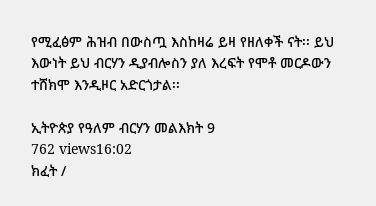የሚፈፅም ሕዝብ በውስጧ እስከዛሬ ይዛ የዘለቀች ናት፡፡ ይህ እውነት ይህ ብርሃን ዲያብሎስን ያለ እረፍት የሞቶ መርዶውን ተሸክሞ እንዲዞር አድርጎታል፡፡

ኢትዮጵያ የዓለም ብርሃን መልእክት 9
762 views16:02
ክፈት /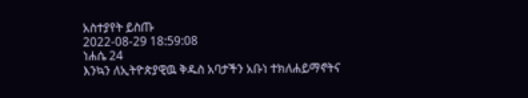አስተያየት ይስጡ
2022-08-29 18:59:08
ነሐሴ 24
እንኳን ለኢትዮጵያዊዉ ቅዱስ አባታችን አቡነ ተክለሐይማኖትና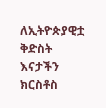ለኢትዮጵያዊቷ ቅድስት እናታችን ክርስቶስ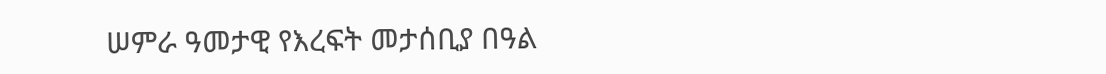ሠምራ ዓመታዊ የእረፍት መታሰቢያ በዓል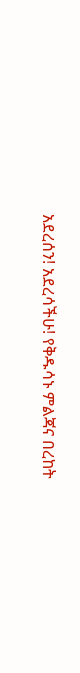አደረሰን! አደረሳችሁ! የቅዱሳኑ ምልጃና በረከት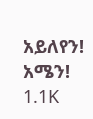አይለየን! አሜን!
1.1K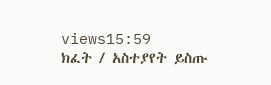views15:59
ክፈት / አስተያየት ይስጡ